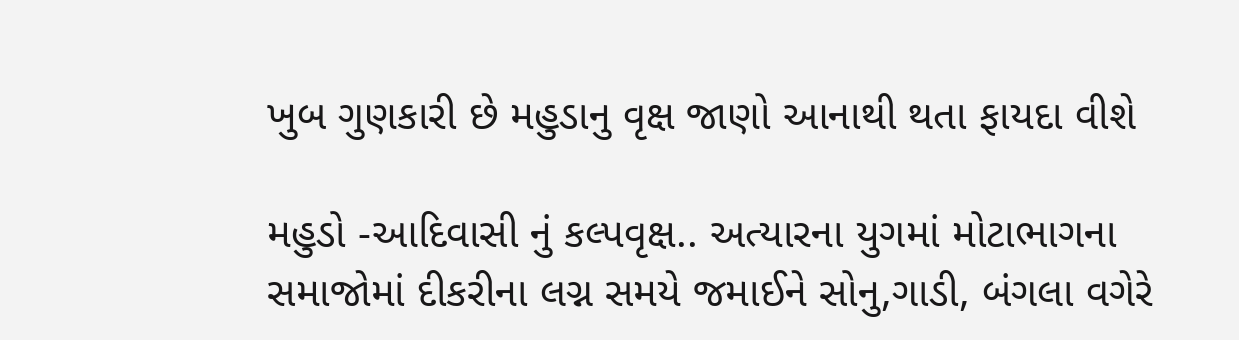ખુબ ગુણકારી છે મહુડાનુ વૃક્ષ જાણો આનાથી થતા ફાયદા વીશે

મહુડો -આદિવાસી નું કલ્પવૃક્ષ.. અત્યારના યુગમાં મોટાભાગના સમાજોમાં દીકરીના લગ્ન સમયે જમાઈને સોનુ,ગાડી, બંગલા વગેરે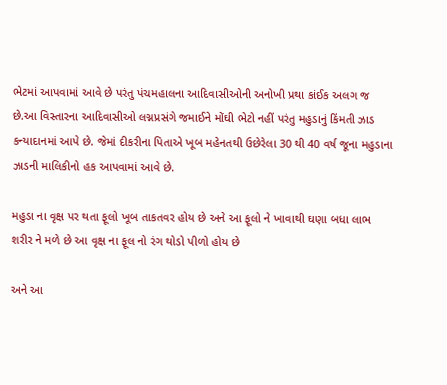ભેટમાં આપવામાં આવે છે પરંતુ પંચમહાલના આદિવાસીઓની અનોખી પ્રથા કાંઈક અલગ જ છે.આ વિસ્તારના આદિવાસીઓ લગ્નપ્રસંગે જમાઈને મોંઘી ભેટો નહીં પરંતુ મહુડાનું કિંમતી ઝાડ કન્યાદાનમાં આપે છે. જેમાં દીકરીના પિતાએ ખૂબ મહેનતથી ઉછેરેલા 30 થી 40 વર્ષ જૂના મહુડાના ઝાડની માલિકીનો હક આપવામાં આવે છે.

મહુડા ના વૃક્ષ પર થતા ફૂલો ખૂબ તાકતવર હોય છે અને આ ફૂલો ને ખાવાથી ઘણા બધા લાભ શરીર ને મળે છે આ વૃક્ષ ના ફૂલ નો રંગ થોડો પીળો હોય છે

અને આ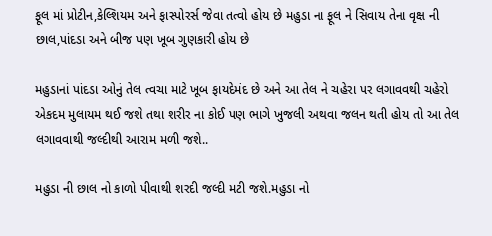ફૂલ માં પ્રોટીન,કેલ્શિયમ અને ફાસ્પોરર્સ જેવા તત્વો હોય છે મહુડા ના ફૂલ ને સિવાય તેના વૃક્ષ ની છાલ,પાંદડા અને બીજ પણ ખૂબ ગુણકારી હોય છે

મહુડાનાં પાંદડા ઓનું તેલ ત્વચા માટે ખૂબ ફાયદેમંદ છે અને આ તેલ ને ચહેરા પર લગાવવથી ચહેરો એકદમ મુલાયમ થઈ જશે તથા શરીર ના કોઈ પણ ભાગે ખુજલી અથવા જલન થતી હોય તો આ તેલ લગાવવાથી જલ્દીથી આરામ મળી જશે..

મહુડા ની છાલ નો કાળો પીવાથી શરદી જલ્દી મટી જશે.મહુડા નો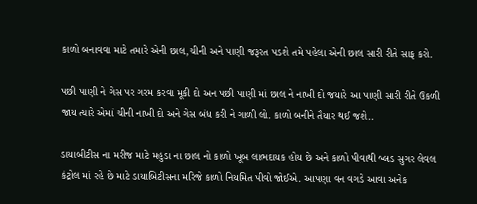કાળો બનાવવા માટે તમારે એની છાલ,ચીની અને પાણી જરૂરત પડશે તમે પહેલા એની છાલ સારી રીતે સાફ કરો.

પછી પાણી ને ગેસ પર ગરમ કરવા મૂકી દો અન પછી પાણી માં છાલ ને નાખી દો જયારે આ પાણી સારી રીતે ઉકળી જાય ત્યારે એમાં ચીની નાખી દો અને ગેસ બંધ કરી ને ગાળી લો. કાળો બનીને તૈયાર થઈ જશે..

ડાયાબીટીસ ના મરીજ માટે મહુડા ના છાલ નો કાળો ખૂબ લાભદાયક હોય છે અને કાળો પીવાથી બ્લડ સુગર લેવલ કંટ્રોલ માં રહે છે માટે ડાયાબિટીસના મરિજે કાળો નિયમિત પીવો જોઈએ. આપણા વન વગડે આવા અનેક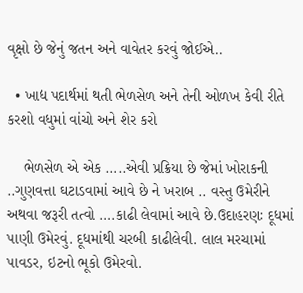વૃક્ષો છે જેનું જતન અને વાવેતર કરવું જોઈએ..

  • ખાદ્ય પદાર્થમાં થતી ભેળસેળ અને તેની ઓળખ કેવી રીતે કરશો વધુમાં વાંચો અને શેર કરો

    ભેળસેળ એ એક …..એવી પ્રક્રિયા છે જેમાં ખોરાકની ..ગુણવત્તા ઘટાડવામાં આવે છે ને ખરાબ .. વસ્તુ ઉમેરીને અથવા જરૂરી તત્વો ….કાઢી લેવામાં આવે છે.ઉદાહરણઃ દૂધમાં પાણી ઉમેરવું. દૂધમાંથી ચરબી કાઢીલેવી. લાલ મરચામાં પાવડર, ઇટનો ભૂકો ઉમેરવો.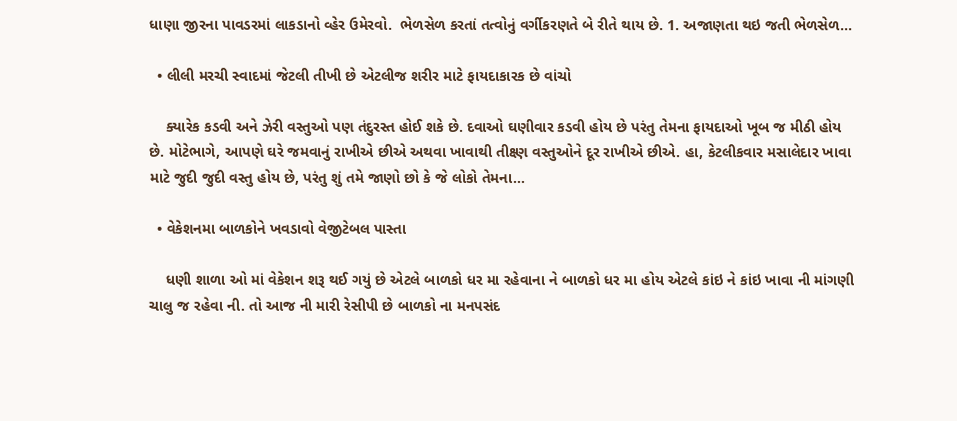ધાણા જીરના પાવડરમાં લાકડાનો વ્હેર ઉમેરવો.  ભેળસેળ કરતાં તત્વોનું વર્ગીકરણતે બે રીતે થાય છે. 1. અજાણતા થઇ જતી ભેળસેળ…

  • લીલી મરચી સ્વાદમાં જેટલી તીખી છે એટલીજ શરીર માટે ફાયદાકારક છે વાંચો

    ક્યારેક કડવી અને ઝેરી વસ્તુઓ પણ તંદુરસ્ત હોઈ શકે છે. દવાઓ ઘણીવાર કડવી હોય છે પરંતુ તેમના ફાયદાઓ ખૂબ જ મીઠી હોય છે. મોટેભાગે, આપણે ઘરે જમવાનું રાખીએ છીએ અથવા ખાવાથી તીક્ષ્ણ વસ્તુઓને દૂર રાખીએ છીએ. હા, કેટલીકવાર મસાલેદાર ખાવા માટે જુદી જુદી વસ્તુ હોય છે, પરંતુ શું તમે જાણો છો કે જે લોકો તેમના…

  • વેકેશનમા બાળકોને ખવડાવો વેજીટેબલ પાસ્તા

    ધણી શાળા ઓ માં વેકેશન શરૂ થઈ ગયું છે એટલે બાળકો ધર મા રહેવાના ને બાળકો ધર મા હોય એટલે કાંઇ ને કાંઇ ખાવા ની માંગણી ચાલુ જ રહેવા ની. તો આજ ની મારી રેસીપી છે બાળકો ના મનપસંદ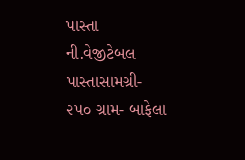પાસ્તા ની.વેજીટેબલ પાસ્તાસામગ્રી- ૨૫૦ ગ્રામ- બાફેલા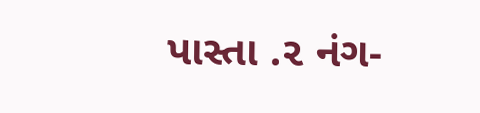પાસ્તા .૨ નંગ-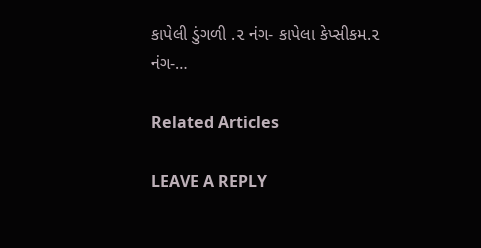કાપેલી ડુંગળી .૨ નંગ- કાપેલા કેપ્સીકમ.૨ નંગ-…

Related Articles

LEAVE A REPLY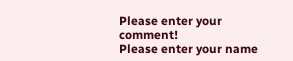Please enter your comment!
Please enter your name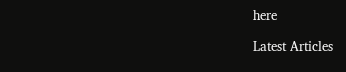here

Latest Articles